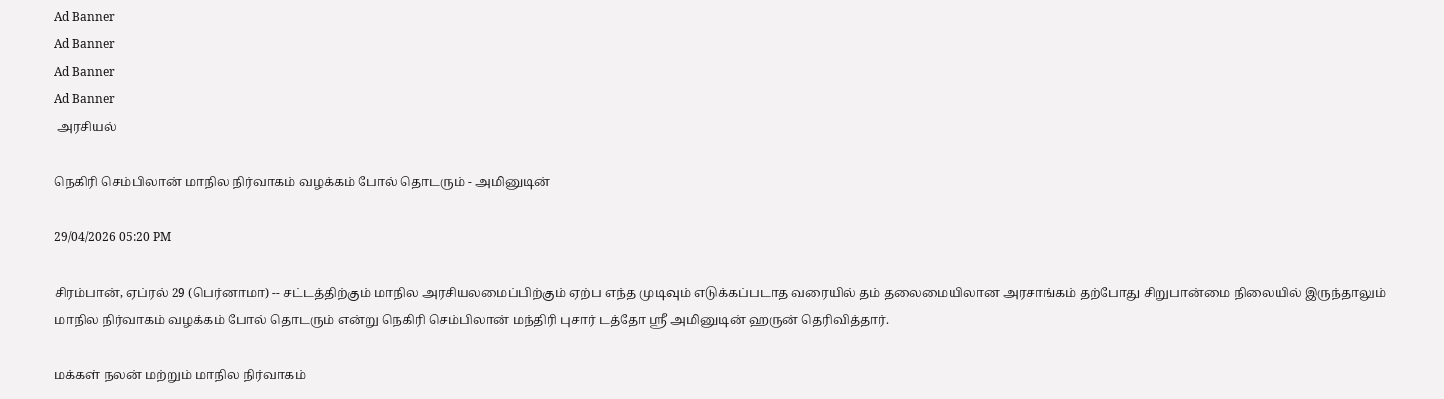Ad Banner
Ad Banner
Ad Banner
Ad Banner
 அரசியல்

நெகிரி செம்பிலான் மாநில நிர்வாகம் வழக்கம் போல் தொடரும் - அமினுடின்

29/04/2026 05:20 PM

சிரம்பான், ஏப்ரல் 29 (பெர்னாமா) -- சட்டத்திற்கும் மாநில அரசியலமைப்பிற்கும் ஏற்ப எந்த முடிவும் எடுக்கப்படாத வரையில் தம் தலைமையிலான அரசாங்கம் தற்போது சிறுபான்மை நிலையில் இருந்தாலும் மாநில நிர்வாகம் வழக்கம் போல் தொடரும் என்று நெகிரி செம்பிலான் மந்திரி புசார் டத்தோ ஶ்ரீ அமினுடின் ஹருன் தெரிவித்தார்.

மக்கள் நலன் மற்றும் மாநில நிர்வாகம்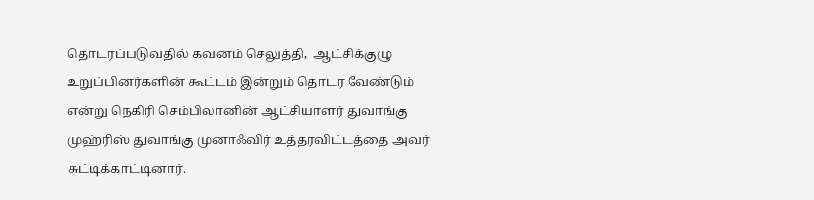தொடரப்படுவதில் கவனம் செலுத்தி,  ஆட்சிக்குழு உறுப்பினர்களின் கூட்டம் இன்றும் தொடர வேண்டும் என்று நெகிரி செம்பிலானின் ஆட்சியாளர் துவாங்கு முஹ்ரிஸ் துவாங்கு முனாஃவிர் உத்தரவிட்டத்தை அவர் சுட்டிக்காட்டினார்.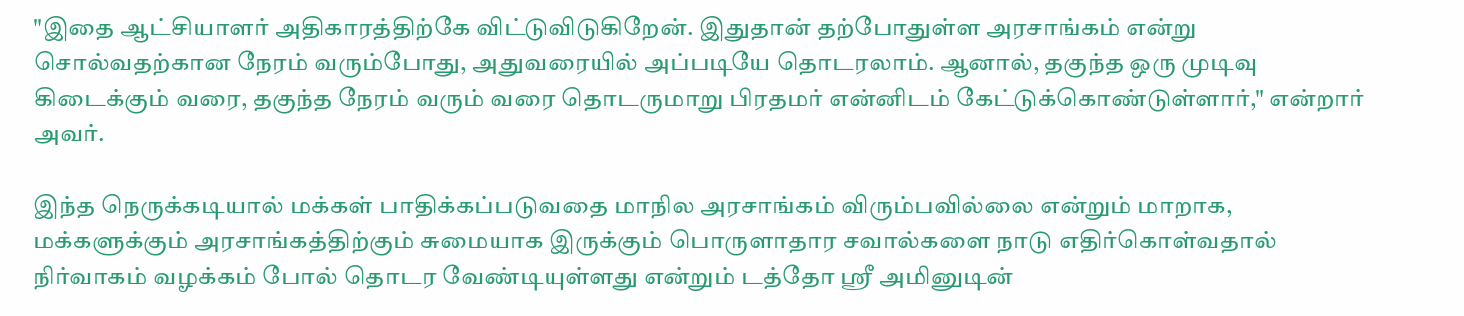"இதை ஆட்சியாளர் அதிகாரத்திற்கே விட்டுவிடுகிறேன். இதுதான் தற்போதுள்ள அரசாங்கம் என்று சொல்வதற்கான நேரம் வரும்போது, அதுவரையில் அப்படியே தொடரலாம். ஆனால், தகுந்த ஒரு முடிவு கிடைக்கும் வரை, தகுந்த நேரம் வரும் வரை தொடருமாறு பிரதமர் என்னிடம் கேட்டுக்கொண்டுள்ளார்," என்றார் அவர்.

இந்த நெருக்கடியால் மக்கள் பாதிக்கப்படுவதை மாநில அரசாங்கம் விரும்பவில்லை என்றும் மாறாக, மக்களுக்கும் அரசாங்கத்திற்கும் சுமையாக இருக்கும் பொருளாதார சவால்களை நாடு எதிர்கொள்வதால் நிர்வாகம் வழக்கம் போல் தொடர வேண்டியுள்ளது என்றும் டத்தோ ஶ்ரீ அமினுடின்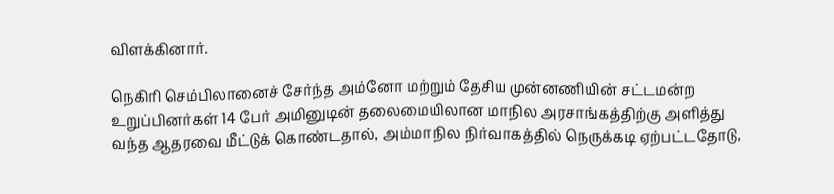விளக்கினார்.

நெகிரி செம்பிலானைச் சேர்ந்த அம்னோ மற்றும் தேசிய முன்னணியின் சட்டமன்ற உறுப்பினர்கள் 14 பேர் அமினுடின் தலைமையிலான மாநில அரசாங்கத்திற்கு அளித்து வந்த ஆதரவை மீட்டுக் கொண்டதால், அம்மாநில நிர்வாகத்தில் நெருக்கடி ஏற்பட்டதோடு,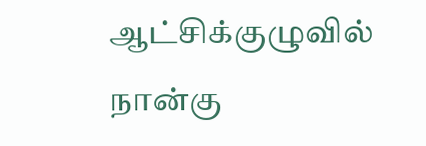ஆட்சிக்குழுவில் நான்கு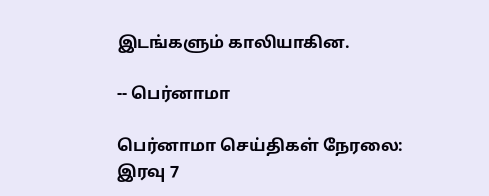இடங்களும் காலியாகின.

-- பெர்னாமா

பெர்னாமா செய்திகள் நேரலை: இரவு 7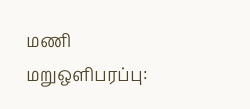மணி மறுஒளிபரப்பு: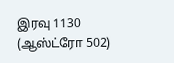இரவு 1130 (ஆஸ்ட்ரோ 502)